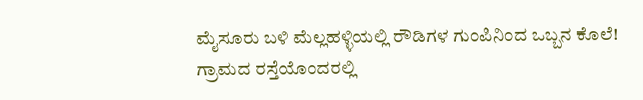ಮೈಸೂರು ಬಳಿ ಮೆಲ್ಲಹಳ್ಳಿಯಲ್ಲಿ ರೌಡಿಗಳ ಗುಂಪಿನಿಂದ ಒಬ್ಬನ ಕೊಲೆ!
ಗ್ರಾಮದ ರಸ್ತೆಯೊಂದರಲ್ಲಿ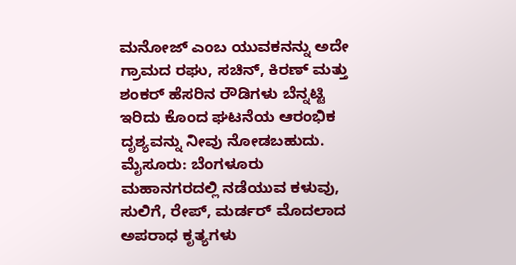ಮನೋಜ್ ಎಂಬ ಯುವಕನನ್ನು ಅದೇ ಗ್ರಾಮದ ರಘು, ಸಚಿನ್, ಕಿರಣ್ ಮತ್ತು ಶಂಕರ್ ಹೆಸರಿನ ರೌಡಿಗಳು ಬೆನ್ನಟ್ಟಿ ಇರಿದು ಕೊಂದ ಘಟನೆಯ ಆರಂಭಿಕ ದೃಶ್ಯವನ್ನು ನೀವು ನೋಡಬಹುದು.
ಮೈಸೂರು: ಬೆಂಗಳೂರು ಮಹಾನಗರದಲ್ಲಿ ನಡೆಯುವ ಕಳುವು, ಸುಲಿಗೆ, ರೇಪ್, ಮರ್ಡರ್ ಮೊದಲಾದ ಅಪರಾಧ ಕೃತ್ಯಗಳು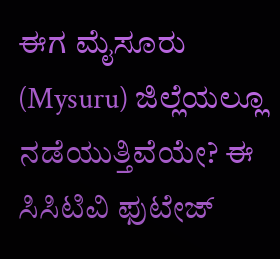ಈಗ ಮೈಸೂರು (Mysuru) ಜಿಲ್ಲೆಯಲ್ಲೂ ನಡೆಯುತ್ತಿವೆಯೇ? ಈ ಸಿಸಿಟಿವಿ ಫುಟೇಜ್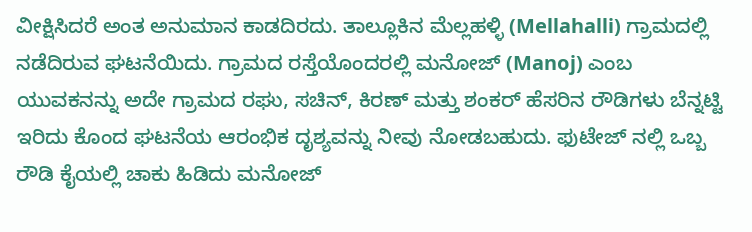ವೀಕ್ಷಿಸಿದರೆ ಅಂತ ಅನುಮಾನ ಕಾಡದಿರದು. ತಾಲ್ಲೂಕಿನ ಮೆಲ್ಲಹಳ್ಳಿ (Mellahalli) ಗ್ರಾಮದಲ್ಲಿ ನಡೆದಿರುವ ಘಟನೆಯಿದು. ಗ್ರಾಮದ ರಸ್ತೆಯೊಂದರಲ್ಲಿ ಮನೋಜ್ (Manoj) ಎಂಬ ಯುವಕನನ್ನು ಅದೇ ಗ್ರಾಮದ ರಘು, ಸಚಿನ್, ಕಿರಣ್ ಮತ್ತು ಶಂಕರ್ ಹೆಸರಿನ ರೌಡಿಗಳು ಬೆನ್ನಟ್ಟಿ ಇರಿದು ಕೊಂದ ಘಟನೆಯ ಆರಂಭಿಕ ದೃಶ್ಯವನ್ನು ನೀವು ನೋಡಬಹುದು. ಫುಟೇಜ್ ನಲ್ಲಿ ಒಬ್ಬ ರೌಡಿ ಕೈಯಲ್ಲಿ ಚಾಕು ಹಿಡಿದು ಮನೋಜ್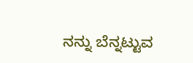ನನ್ನು ಬೆನ್ನಟ್ಟುವ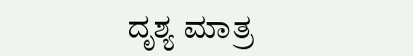ದೃಶ್ಯ ಮಾತ್ರ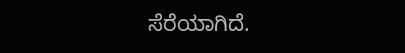ಸೆರೆಯಾಗಿದೆ.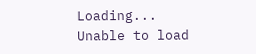Loading...
Unable to load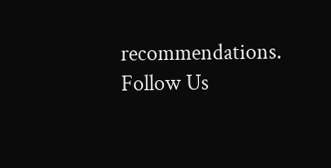recommendations.
Follow Us